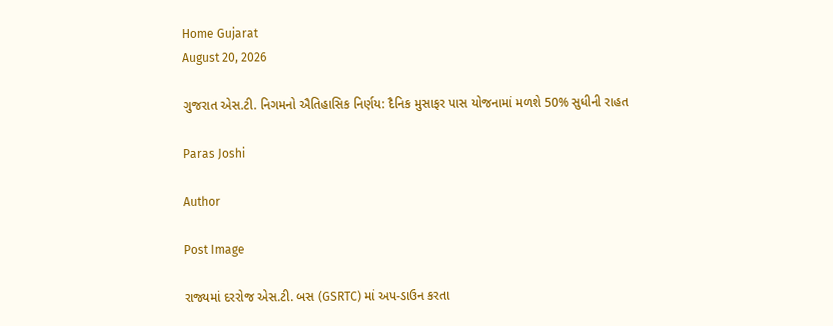Home Gujarat
August 20, 2026

ગુજરાત એસ.ટી. નિગમનો ઐતિહાસિક નિર્ણય: દૈનિક મુસાફર પાસ યોજનામાં મળશે 50% સુધીની રાહત

Paras Joshi

Author

Post Image

રાજ્યમાં દરરોજ એસ.ટી. બસ (GSRTC) માં અપ-ડાઉન કરતા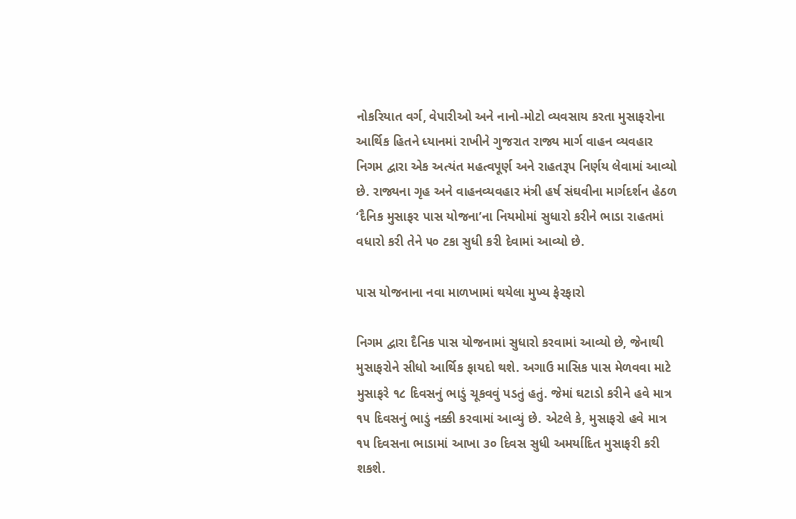નોકરિયાત વર્ગ, વેપારીઓ અને નાનો-મોટો વ્યવસાય કરતા મુસાફરોના આર્થિક હિતને ધ્યાનમાં રાખીને ગુજરાત રાજ્ય માર્ગ વાહન વ્યવહાર નિગમ દ્વારા એક અત્યંત મહત્વપૂર્ણ અને રાહતરૂપ નિર્ણય લેવામાં આવ્યો છે. રાજ્યના ગૃહ અને વાહનવ્યવહાર મંત્રી હર્ષ સંઘવીના માર્ગદર્શન હેઠળ ‘દૈનિક મુસાફર પાસ યોજના’ના નિયમોમાં સુધારો કરીને ભાડા રાહતમાં વધારો કરી તેને ૫૦ ટકા સુધી કરી દેવામાં આવ્યો છે.

પાસ યોજનાના નવા માળખામાં થયેલા મુખ્ય ફેરફારો

નિગમ દ્વારા દૈનિક પાસ યોજનામાં સુધારો કરવામાં આવ્યો છે, જેનાથી મુસાફરોને સીધો આર્થિક ફાયદો થશે. અગાઉ માસિક પાસ મેળવવા માટે મુસાફરે ૧૮ દિવસનું ભાડું ચૂકવવું પડતું હતું. જેમાં ઘટાડો કરીને હવે માત્ર ૧૫ દિવસનું ભાડું નક્કી કરવામાં આવ્યું છે. એટલે કે, મુસાફરો હવે માત્ર ૧૫ દિવસના ભાડામાં આખા ૩૦ દિવસ સુધી અમર્યાદિત મુસાફરી કરી શકશે.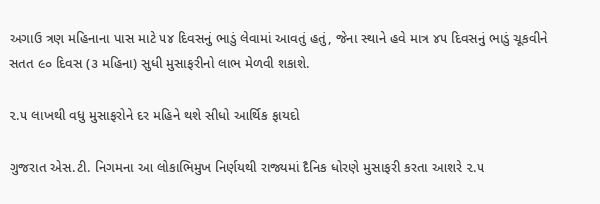અગાઉ ત્રણ મહિનાના પાસ માટે ૫૪ દિવસનું ભાડું લેવામાં આવતું હતું, જેના સ્થાને હવે માત્ર ૪૫ દિવસનું ભાડું ચૂકવીને સતત ૯૦ દિવસ (૩ મહિના) સુધી મુસાફરીનો લાભ મેળવી શકાશે.

૨.૫ લાખથી વધુ મુસાફરોને દર મહિને થશે સીધો આર્થિક ફાયદો

ગુજરાત એસ.ટી. નિગમના આ લોકાભિમુખ નિર્ણયથી રાજ્યમાં દૈનિક ધોરણે મુસાફરી કરતા આશરે ૨.૫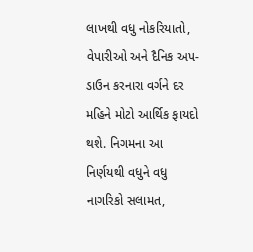લાખથી વધુ નોકરિયાતો, વેપારીઓ અને દૈનિક અપ-ડાઉન કરનારા વર્ગને દર મહિને મોટો આર્થિક ફાયદો થશે. નિગમના આ નિર્ણયથી વધુને વધુ નાગરિકો સલામત,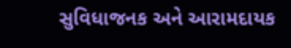સુવિધાજનક અને આરામદાયક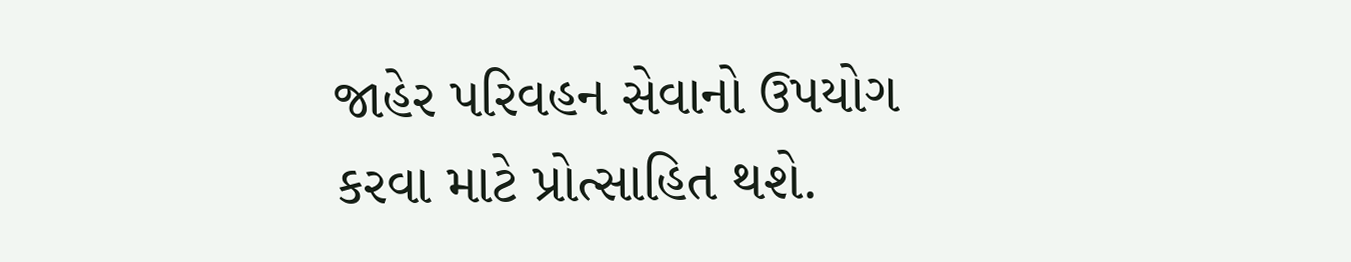જાહેર પરિવહન સેવાનો ઉપયોગ કરવા માટે પ્રોત્સાહિત થશે.